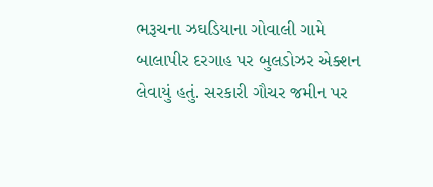ભરૂચના ઝઘડિયાના ગોવાલી ગામે બાલાપીર દરગાહ પર બુલડોઝર એક્શન લેવાયું હતું. સરકારી ગૌચર જમીન પર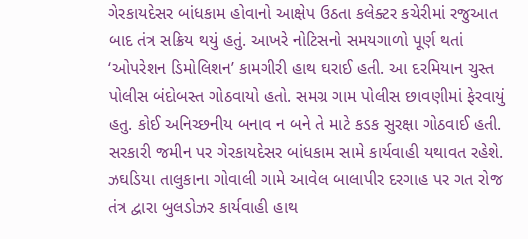ગેરકાયદેસર બાંધકામ હોવાનો આક્ષેપ ઉઠતા કલેક્ટર કચેરીમાં રજુઆત બાદ તંત્ર સક્રિય થયું હતું. આખરે નોટિસનો સમયગાળો પૂર્ણ થતાં ‘ઓપરેશન ડિમોલિશન’ કામગીરી હાથ ઘરાઈ હતી. આ દરમિયાન ચુસ્ત પોલીસ બંદોબસ્ત ગોઠવાયો હતો. સમગ્ર ગામ પોલીસ છાવણીમાં ફેરવાયું હતુ. કોઈ અનિચ્છનીય બનાવ ન બને તે માટે કડક સુરક્ષા ગોઠવાઈ હતી. સરકારી જમીન પર ગેરકાયદેસર બાંધકામ સામે કાર્યવાહી યથાવત રહેશે.
ઝઘડિયા તાલુકાના ગોવાલી ગામે આવેલ બાલાપીર દરગાહ પર ગત રોજ તંત્ર દ્વારા બુલડોઝર કાર્યવાહી હાથ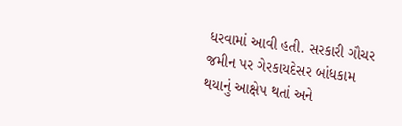ધરવામાં આવી હતી. સરકારી ગૌચર જમીન પર ગેરકાયદેસર બાંધકામ થયાનું આક્ષેપ થતાં અને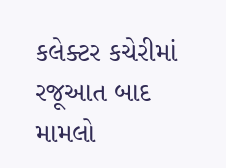કલેક્ટર કચેરીમાં રજૂઆત બાદ મામલો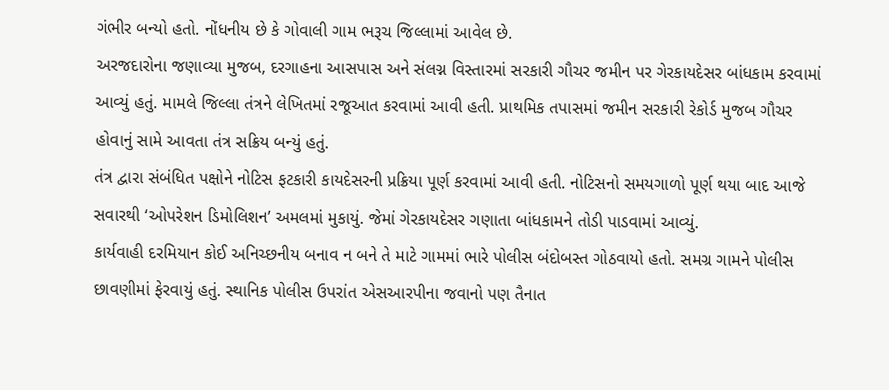ગંભીર બન્યો હતો. નોંધનીય છે કે ગોવાલી ગામ ભરૂચ જિલ્લામાં આવેલ છે.
અરજદારોના જણાવ્યા મુજબ, દરગાહના આસપાસ અને સંલગ્ન વિસ્તારમાં સરકારી ગૌચર જમીન પર ગેરકાયદેસર બાંધકામ કરવામાં આવ્યું હતું. મામલે જિલ્લા તંત્રને લેખિતમાં રજૂઆત કરવામાં આવી હતી. પ્રાથમિક તપાસમાં જમીન સરકારી રેકોર્ડ મુજબ ગૌચર હોવાનું સામે આવતા તંત્ર સક્રિય બન્યું હતું.
તંત્ર દ્વારા સંબંધિત પક્ષોને નોટિસ ફટકારી કાયદેસરની પ્રક્રિયા પૂર્ણ કરવામાં આવી હતી. નોટિસનો સમયગાળો પૂર્ણ થયા બાદ આજે સવારથી ‘ઓપરેશન ડિમોલિશન’ અમલમાં મુકાયું. જેમાં ગેરકાયદેસર ગણાતા બાંધકામને તોડી પાડવામાં આવ્યું.
કાર્યવાહી દરમિયાન કોઈ અનિચ્છનીય બનાવ ન બને તે માટે ગામમાં ભારે પોલીસ બંદોબસ્ત ગોઠવાયો હતો. સમગ્ર ગામને પોલીસ છાવણીમાં ફેરવાયું હતું. સ્થાનિક પોલીસ ઉપરાંત એસઆરપીના જવાનો પણ તૈનાત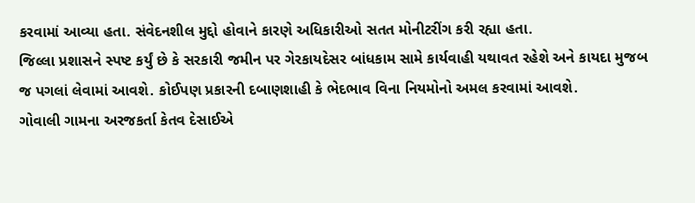કરવામાં આવ્યા હતા. સંવેદનશીલ મુદ્દો હોવાને કારણે અધિકારીઓ સતત મોનીટરીંગ કરી રહ્યા હતા.
જિલ્લા પ્રશાસને સ્પષ્ટ કર્યું છે કે સરકારી જમીન પર ગેરકાયદેસર બાંધકામ સામે કાર્યવાહી યથાવત રહેશે અને કાયદા મુજબ જ પગલાં લેવામાં આવશે. કોઈપણ પ્રકારની દબાણશાહી કે ભેદભાવ વિના નિયમોનો અમલ કરવામાં આવશે.
ગોવાલી ગામના અરજકર્તા કેતવ દેસાઈએ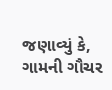જણાવ્યું કે, ગામની ગૌચર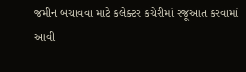જમીન બચાવવા માટે કલેક્ટર કચેરીમાં રજૂઆત કરવામાં આવી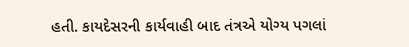હતી. કાયદેસરની કાર્યવાહી બાદ તંત્રએ યોગ્ય પગલાં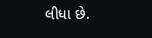લીધા છે.